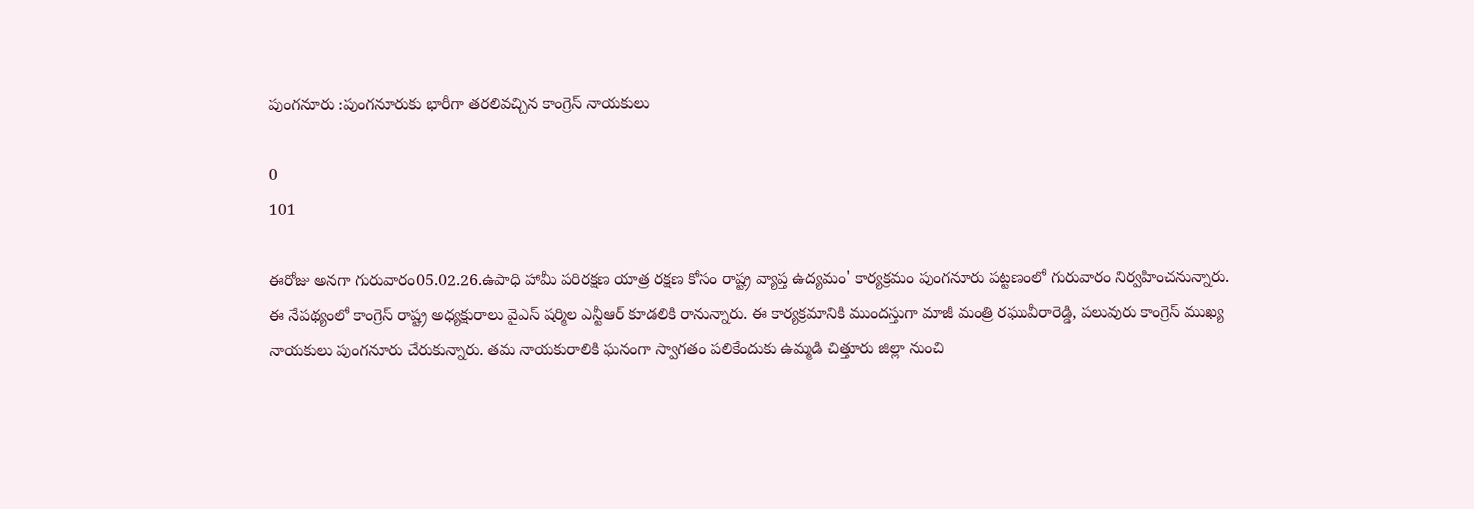పుంగనూరు :పుంగనూరుకు భారీగా తరలివచ్చిన కాంగ్రెస్ నాయకులు

0
101

ఈరోజు అనగా గురువారం05.02.26.ఉపాధి హామీ పరిరక్షణ యాత్ర రక్షణ కోసం రాష్ట్ర వ్యాప్త ఉద్యమం' కార్యక్రమం పుంగనూరు పట్టణంలో గురువారం నిర్వహించనున్నారు. ఈ నేపథ్యంలో కాంగ్రెస్ రాష్ట్ర అధ్యక్షురాలు వైఎస్ షర్మిల ఎన్టీఆర్ కూడలికి రానున్నారు. ఈ కార్యక్రమానికి ముందస్తుగా మాజీ మంత్రి రఘువీరారెడ్డి, పలువురు కాంగ్రెస్ ముఖ్య నాయకులు పుంగనూరు చేరుకున్నారు. తమ నాయకురాలికి ఘనంగా స్వాగతం పలికేందుకు ఉమ్మడి చిత్తూరు జిల్లా నుంచి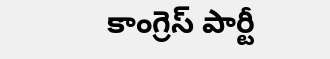కాంగ్రెస్ పార్టీ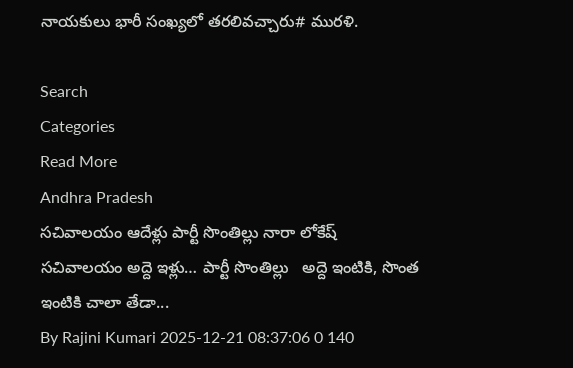నాయకులు భారీ సంఖ్యలో తరలివచ్చారు# మురళి.

Search
Categories
Read More
Andhra Pradesh
సచివాలయం ఆదేళ్లు పార్టీ సొంతిల్లు నారా లోకేష్
సచివాలయం అద్దె ఇళ్లు… పార్టీ సొంతిల్లు   అద్దె ఇంటికి, సొంత ఇంటికి చాలా తేడా...
By Rajini Kumari 2025-12-21 08:37:06 0 140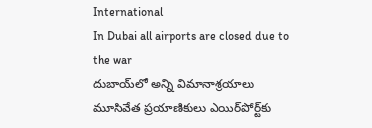International
In Dubai all airports are closed due to the war
దుబాయ్‌లో అన్ని విమానాశ్రయాలు మూసివేత ప్రయాణికులు ఎయిర్‌పోర్ట్‌కు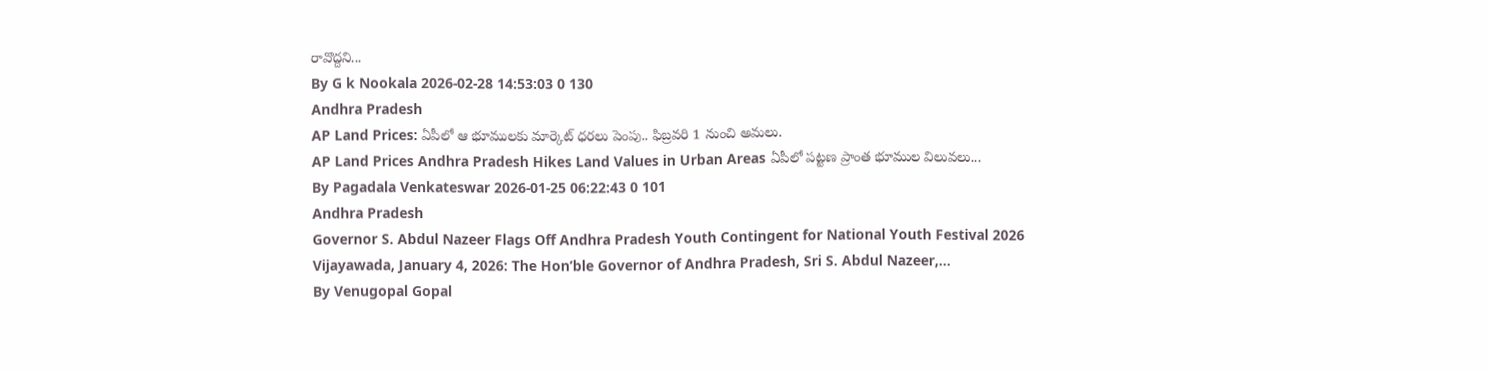రావొద్దని...
By G k Nookala 2026-02-28 14:53:03 0 130
Andhra Pradesh
AP Land Prices: ఏపీలో ఆ భూములకు మార్కెట్ ధరలు పెంపు.. ఫిబ్రవరి 1 నుంచి అమలు.
AP Land Prices Andhra Pradesh Hikes Land Values in Urban Areas ఏపీలో పట్టణ ప్రాంత భూముల విలువలు...
By Pagadala Venkateswar 2026-01-25 06:22:43 0 101
Andhra Pradesh
Governor S. Abdul Nazeer Flags Off Andhra Pradesh Youth Contingent for National Youth Festival 2026
Vijayawada, January 4, 2026: The Hon’ble Governor of Andhra Pradesh, Sri S. Abdul Nazeer,...
By Venugopal Gopal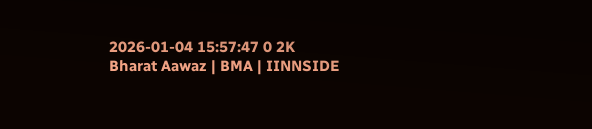2026-01-04 15:57:47 0 2K
Bharat Aawaz | BMA | IINNSIDE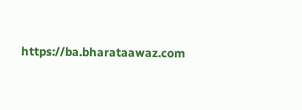https://ba.bharataawaz.com